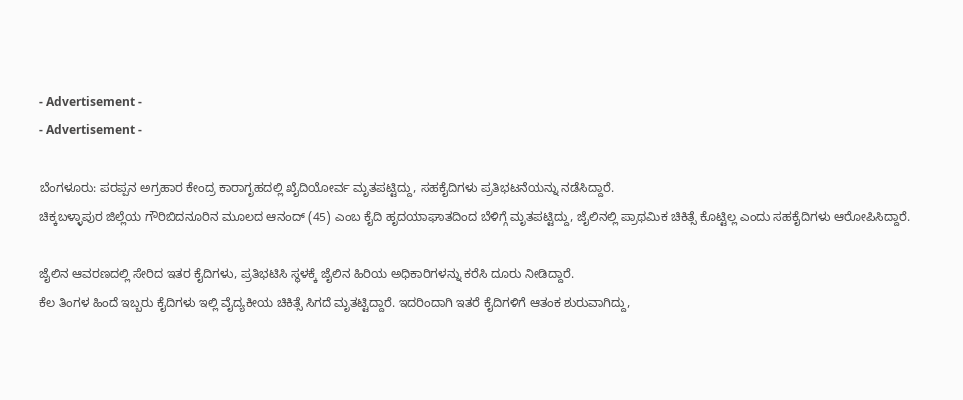- Advertisement -
- Advertisement -

ಬೆಂಗಳೂರು: ಪರಪ್ಪನ ಅಗ್ರಹಾರ ಕೇಂದ್ರ ಕಾರಾಗೃಹದಲ್ಲಿ ಖೈದಿಯೋರ್ವ ಮೃತಪಟ್ಟಿದ್ದು, ಸಹಕೈದಿಗಳು ಪ್ರತಿಭಟನೆಯನ್ನು ನಡೆಸಿದ್ದಾರೆ.
ಚಿಕ್ಕಬಳ್ಳಾಪುರ ಜಿಲ್ಲೆಯ ಗೌರಿಬಿದನೂರಿನ ಮೂಲದ ಆನಂದ್ (45) ಎಂಬ ಕೈದಿ ಹೃದಯಾಘಾತದಿಂದ ಬೆಳಿಗ್ಗೆ ಮೃತಪಟ್ಟಿದ್ದು, ಜೈಲಿನಲ್ಲಿ ಪ್ರಾಥಮಿಕ ಚಿಕಿತ್ಸೆ ಕೊಟ್ಟಿಲ್ಲ ಎಂದು ಸಹಕೈದಿಗಳು ಆರೋಪಿಸಿದ್ದಾರೆ.

ಜೈಲಿನ ಆವರಣದಲ್ಲಿ ಸೇರಿದ ಇತರ ಕೈದಿಗಳು, ಪ್ರತಿಭಟಿಸಿ ಸ್ಥಳಕ್ಕೆ ಜೈಲಿನ ಹಿರಿಯ ಅಧಿಕಾರಿಗಳನ್ನು ಕರೆಸಿ ದೂರು ನೀಡಿದ್ದಾರೆ.
ಕೆಲ ತಿಂಗಳ ಹಿಂದೆ ಇಬ್ಬರು ಕೈದಿಗಳು ಇಲ್ಲಿ ವೈದ್ಯಕೀಯ ಚಿಕಿತ್ಸೆ ಸಿಗದೆ ಮೃತಟ್ಟಿದ್ದಾರೆ. ಇದರಿಂದಾಗಿ ಇತರೆ ಕೈದಿಗಳಿಗೆ ಆತಂಕ ಶುರುವಾಗಿದ್ದು,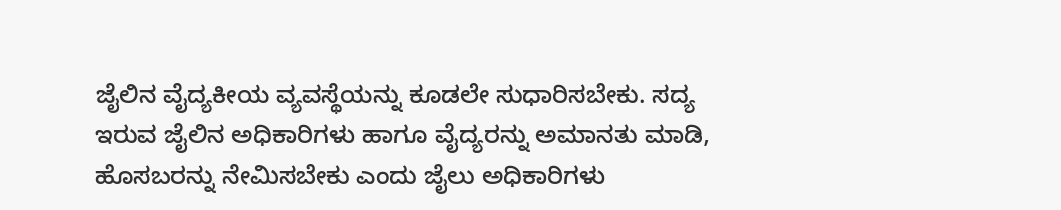ಜೈಲಿನ ವೈದ್ಯಕೀಯ ವ್ಯವಸ್ಥೆಯನ್ನು ಕೂಡಲೇ ಸುಧಾರಿಸಬೇಕು. ಸದ್ಯ ಇರುವ ಜೈಲಿನ ಅಧಿಕಾರಿಗಳು ಹಾಗೂ ವೈದ್ಯರನ್ನು ಅಮಾನತು ಮಾಡಿ, ಹೊಸಬರನ್ನು ನೇಮಿಸಬೇಕು ಎಂದು ಜೈಲು ಅಧಿಕಾರಿಗಳು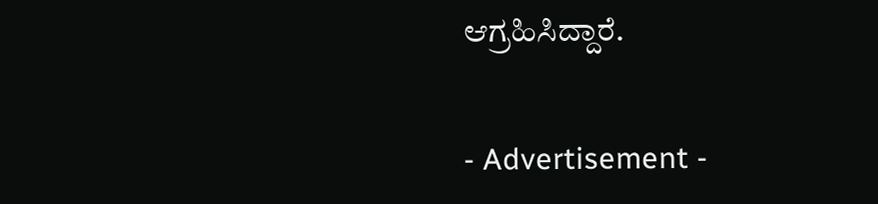ಆಗ್ರಹಿಸಿದ್ದಾರೆ.


- Advertisement -